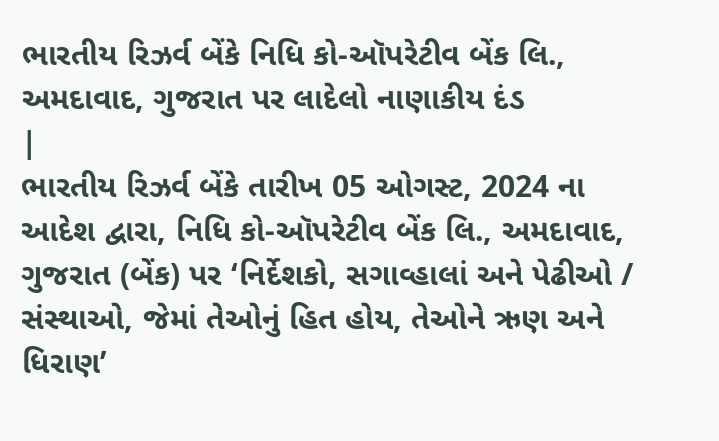ભારતીય રિઝર્વ બેંકે નિધિ કો-ઑપરેટીવ બેંક લિ., અમદાવાદ, ગુજરાત પર લાદેલો નાણાકીય દંડ
|
ભારતીય રિઝર્વ બેંકે તારીખ 05 ઓગસ્ટ, 2024 ના આદેશ દ્વારા, નિધિ કો-ઑપરેટીવ બેંક લિ., અમદાવાદ, ગુજરાત (બેંક) પર ‘નિર્દેશકો, સગાવ્હાલાં અને પેઢીઓ / સંસ્થાઓ, જેમાં તેઓનું હિત હોય, તેઓને ઋણ અને ધિરાણ’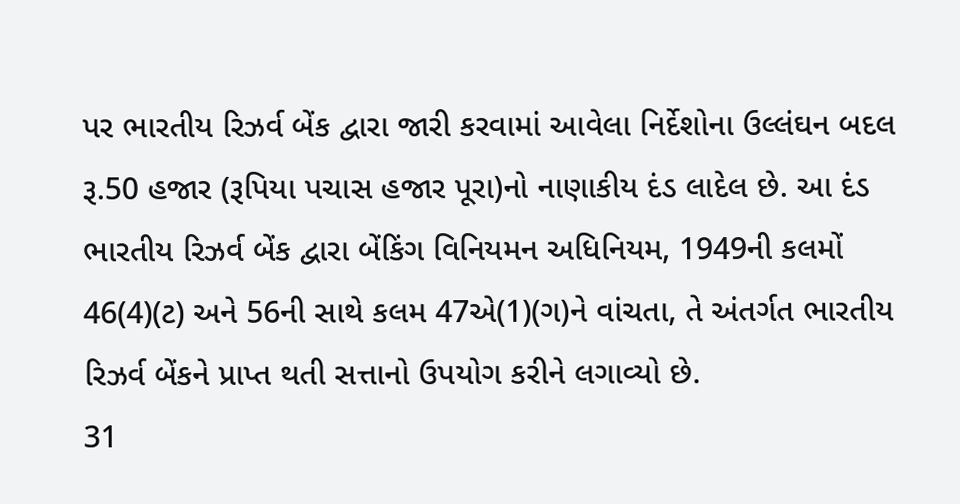પર ભારતીય રિઝર્વ બેંક દ્વારા જારી કરવામાં આવેલા નિર્દેશોના ઉલ્લંઘન બદલ રૂ.50 હજાર (રૂપિયા પચાસ હજાર પૂરા)નો નાણાકીય દંડ લાદેલ છે. આ દંડ ભારતીય રિઝર્વ બેંક દ્વારા બેંકિંગ વિનિયમન અધિનિયમ, 1949ની કલમોં 46(4)(ટ) અને 56ની સાથે કલમ 47એ(1)(ગ)ને વાંચતા, તે અંતર્ગત ભારતીય રિઝર્વ બેંકને પ્રાપ્ત થતી સત્તાનો ઉપયોગ કરીને લગાવ્યો છે.
31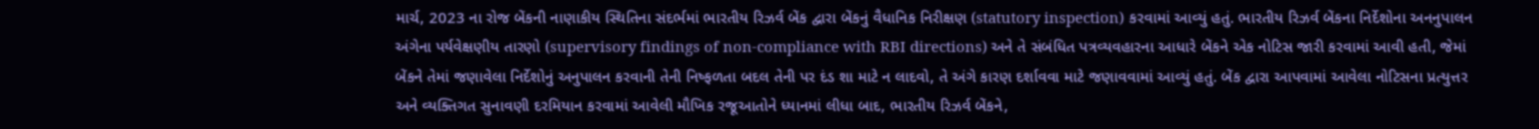માર્ચ, 2023 ના રોજ બેંકની નાણાકીય સ્થિતિના સંદર્ભમાં ભારતીય રિઝર્વ બેંક દ્વારા બેંકનું વૈધાનિક નિરીક્ષણ (statutory inspection) કરવામાં આવ્યું હતું. ભારતીય રિઝર્વ બેંકના નિર્દેશોના અનનુપાલન અંગેના પર્યવેક્ષણીય તારણો (supervisory findings of non-compliance with RBI directions) અને તે સંબંધિત પત્રવ્યવહારના આધારે બેંકને એક નોટિસ જારી કરવામાં આવી હતી, જેમાં બેંકને તેમાં જણાવેલા નિર્દેશોનું અનુપાલન કરવાની તેની નિષ્ફળતા બદલ તેની પર દંડ શા માટે ન લાદવો, તે અંગે કારણ દર્શાવવા માટે જણાવવામાં આવ્યું હતું. બેંક દ્વારા આપવામાં આવેલા નોટિસના પ્રત્યુત્તર અને વ્યક્તિગત સુનાવણી દરમિયાન કરવામાં આવેલી મૌખિક રજૂઆતોને ધ્યાનમાં લીધા બાદ, ભારતીય રિઝર્વ બેંકને,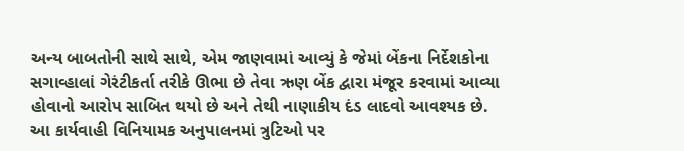અન્ય બાબતોની સાથે સાથે, એમ જાણવામાં આવ્યું કે જેમાં બેંકના નિર્દેશકોના સગાવ્હાલાં ગેરંટીકર્તા તરીકે ઊભા છે તેવા ઋણ બેંક દ્વારા મંજૂર કરવામાં આવ્યા હોવાનો આરોપ સાબિત થયો છે અને તેથી નાણાકીય દંડ લાદવો આવશ્યક છે.
આ કાર્યવાહી વિનિયામક અનુપાલનમાં ત્રુટિઓ પર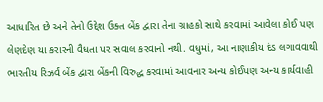આધારિત છે અને તેનો ઉદ્દેશ ઉક્ત બેંક દ્વારા તેના ગ્રાહકો સાથે કરવામાં આવેલા કોઈ પણ લેણદેણ યા કરારની વૈધતા પર સવાલ કરવાનો નથી. વધુમાં, આ નાણાકીય દંડ લગાવવાથી ભારતીય રિઝર્વ બેંક દ્વારા બેંકની વિરુદ્ધ કરવામાં આવનાર અન્ય કોઈપણ અન્ય કાર્યવાહી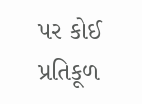પર કોઈ પ્રતિકૂળ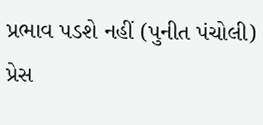પ્રભાવ પડશે નહીં (પુનીત પંચોલી) પ્રેસ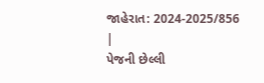જાહેરાત: 2024-2025/856 |
પેજની છેલ્લી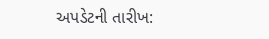અપડેટની તારીખ: